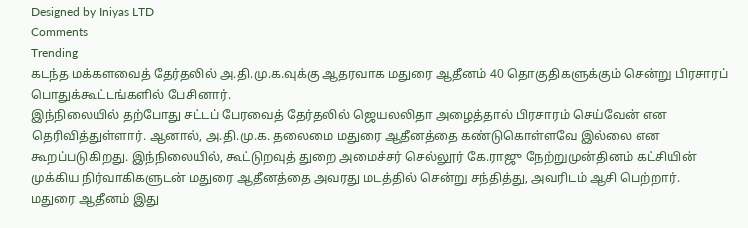Designed by Iniyas LTD
Comments
Trending
கடந்த மக்களவைத் தேர்தலில் அ.தி.மு.க.வுக்கு ஆதரவாக மதுரை ஆதீனம் 40 தொகுதிகளுக்கும் சென்று பிரசாரப் பொதுக்கூட்டங்களில் பேசினார்.
இந்நிலையில் தற்போது சட்டப் பேரவைத் தேர்தலில் ஜெயலலிதா அழைத்தால் பிரசாரம் செய்வேன் என தெரிவித்துள்ளார். ஆனால், அ.தி.மு.க. தலைமை மதுரை ஆதீனத்தை கண்டுகொள்ளவே இல்லை என கூறப்படுகிறது. இந்நிலையில், கூட்டுறவுத் துறை அமைச்சர் செல்லூர் கே.ராஜு நேற்றுமுன்தினம் கட்சியின் முக்கிய நிர்வாகிகளுடன் மதுரை ஆதீனத்தை அவரது மடத்தில் சென்று சந்தித்து, அவரிடம் ஆசி பெற்றார்.
மதுரை ஆதீனம் இது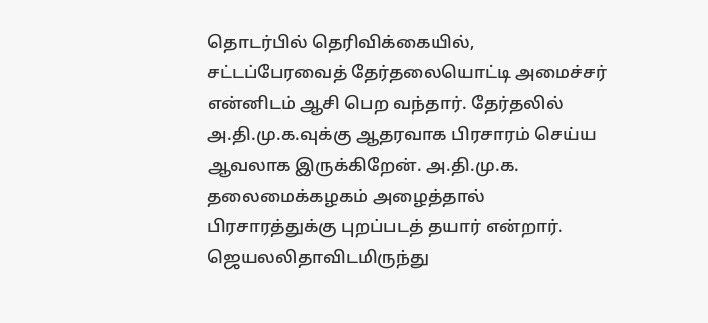தொடர்பில் தெரிவிக்கையில், சட்டப்பேரவைத் தேர்தலையொட்டி அமைச்சர் என்னிடம் ஆசி பெற வந்தார். தேர்தலில் அ.தி.மு.க.வுக்கு ஆதரவாக பிரசாரம் செய்ய ஆவலாக இருக்கிறேன். அ.தி.மு.க. தலைமைக்கழகம் அழைத்தால் பிரசாரத்துக்கு புறப்படத் தயார் என்றார்.
ஜெயலலிதாவிடமிருந்து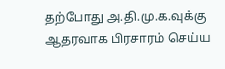தற்போது அ.தி.மு.க.வுக்கு ஆதரவாக பிரசாரம் செய்ய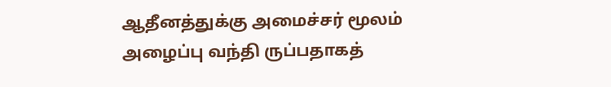ஆதீனத்துக்கு அமைச்சர் மூலம் அழைப்பு வந்தி ருப்பதாகத்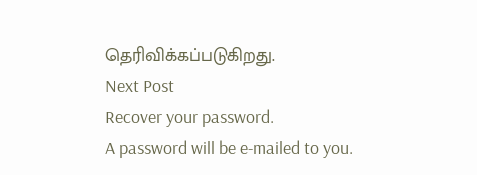தெரிவிக்கப்படுகிறது.
Next Post
Recover your password.
A password will be e-mailed to you.